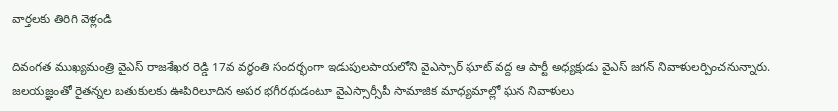వార్తలకు తిరిగి వెళ్లండి

దివంగత ముఖ్యమంత్రి వైఎస్ రాజశేఖర రెడ్డి 17వ వర్ధంతి సందర్భంగా ఇడుపులపాయలోని వైఎస్సార్ ఘాట్ వద్ద ఆ పార్టీ అధ్యక్షుడు వైఎస్ జగన్ నివాళులర్పించనున్నారు.
జలయజ్ఞంతో రైతన్నల బతుకులకు ఊపిరిలూదిన అపర భగీరథుడంటూ వైఎస్సార్సీపీ సామాజిక మాధ్యమాల్లో ఘన నివాళులు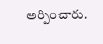అర్పించారు.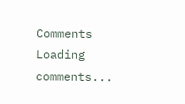Comments
Loading comments...